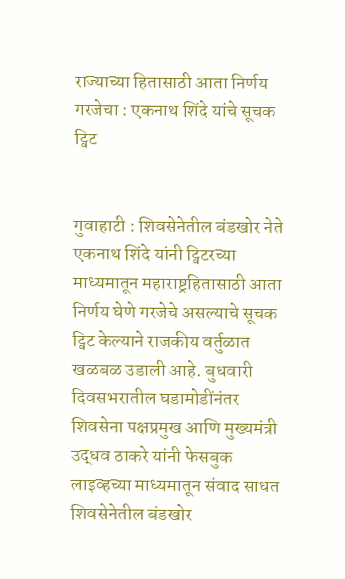राज्याच्या हितासाठी आता निर्णय गरजेचा : एकनाथ शिंदे यांचे सूचक ट्विट


गुवाहाटी : शिवसेनेतील बंडखोर नेते एकनाथ शिंदे यांनी ट्विटरच्या माध्यमातून महाराष्ट्रहितासाठी आता निर्णय घेणे गरजेचे असल्याचे सूचक ट्विट केल्याने राजकीय वर्तुळात खळबळ उडाली आहे. बुधवारी दिवसभरातील घडामोडींनंतर शिवसेना पक्षप्रमुख आणि मुख्यमंत्री उद्धव ठाकरे यांनी फेसबुक लाइव्हच्या माध्यमातून संवाद साधत शिवसेनेतील बंडखोर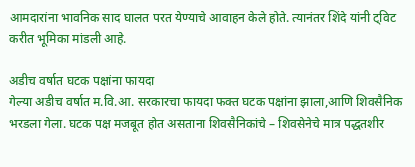आमदारांना भावनिक साद घालत परत येण्याचे आवाहन केले होते. त्यानंतर शिंदे यांनी ट्विट करीत भूमिका मांडली आहे.

अडीच वर्षात घटक पक्षांना फायदा
गेल्या अडीच वर्षात म.वि.आ. सरकारचा फायदा फक्त घटक पक्षांना झाला,आणि शिवसैनिक भरडला गेला. घटक पक्ष मजबूत होत असताना शिवसैनिकांचे – शिवसेनेचे मात्र पद्धतशीर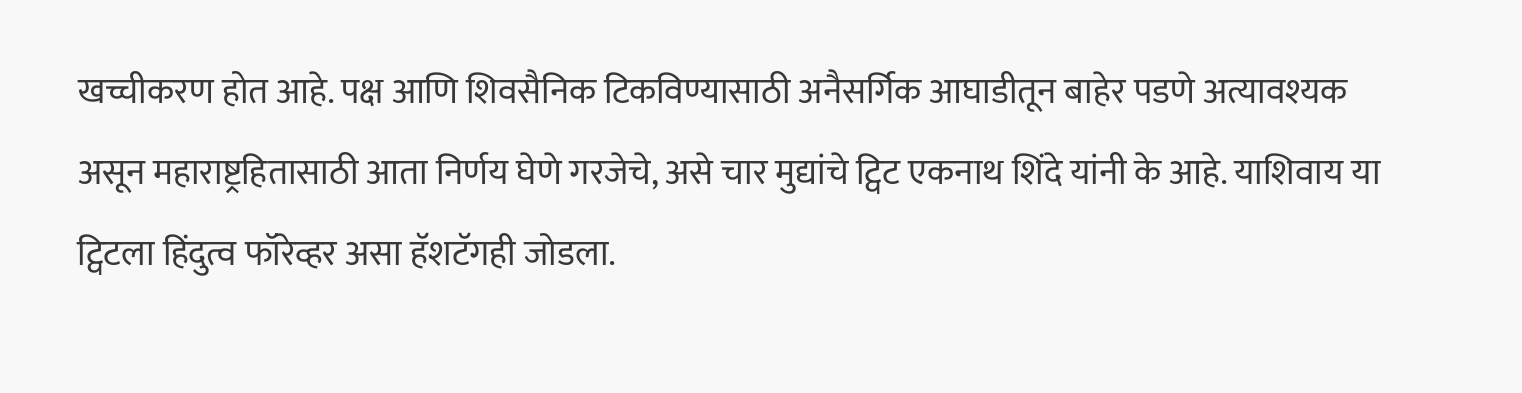खच्चीकरण होत आहे. पक्ष आणि शिवसैनिक टिकविण्यासाठी अनैसर्गिक आघाडीतून बाहेर पडणे अत्यावश्यक असून महाराष्ट्रहितासाठी आता निर्णय घेणे गरजेचे, असे चार मुद्यांचे ट्विट एकनाथ शिंदे यांनी के आहे. याशिवाय या ट्विटला हिंदुत्व फॉरेव्हर असा हॅशटॅगही जोडला.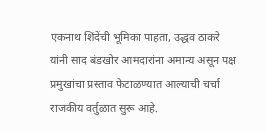एकनाथ शिंदेंची भूमिका पाहता, उद्धव ठाकरे यांनी साद बंडखोर आमदारांना अमान्य असून पक्ष प्रमुखांचा प्रस्ताव फेटाळण्यात आल्याची चर्चा राजकीय वर्तुळात सुरू आहे.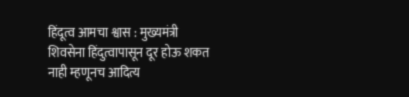हिंदूत्व आमचा श्वास : मुख्यमंत्री
शिवसेना हिंदुत्वापासून दूर होऊ शकत नाही म्हणूनच आदित्य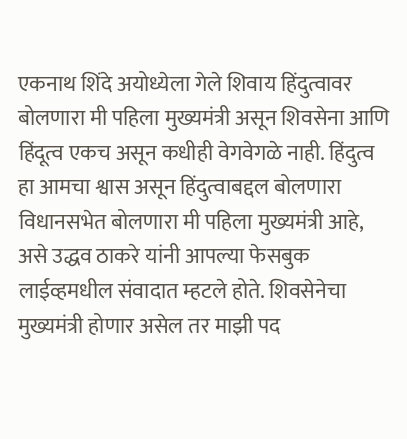एकनाथ शिंदे अयोध्येला गेले शिवाय हिंदुत्वावर बोलणारा मी पहिला मुख्यमंत्री असून शिवसेना आणि हिंदूत्व एकच असून कधीही वेगवेगळे नाही. हिंदुत्व हा आमचा श्वास असून हिंदुत्वाबद्दल बोलणारा विधानसभेत बोलणारा मी पहिला मुख्यमंत्री आहे, असे उद्धव ठाकरे यांनी आपल्या फेसबुक लाईव्हमधील संवादात म्हटले होते. शिवसेनेचा मुख्यमंत्री होणार असेल तर माझी पद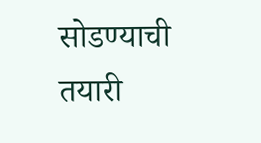सोडण्याची तयारी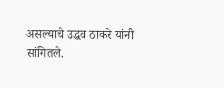असल्याचे उद्धव ठाकरे यांनी सांगितले.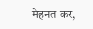मेहनत कर,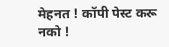मेहनत ! कॉपी पेस्ट करू नको !